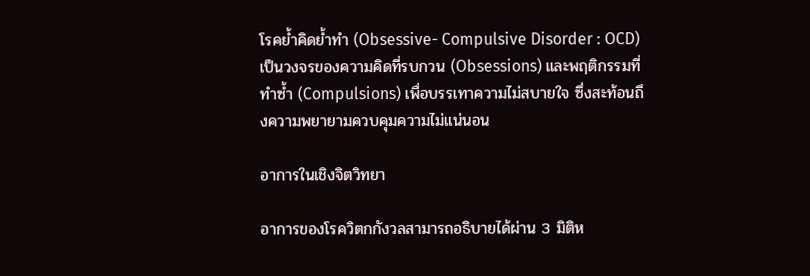โรคย้ำคิดย้ำทำ (Obsessive- Compulsive Disorder : OCD) เป็นวงจรของความคิดที่รบกวน (Obsessions) และพฤติกรรมที่ทำซ้ำ (Compulsions) เพื่อบรรเทาความไม่สบายใจ ซึ่งสะท้อนถึงความพยายามควบคุมความไม่แน่นอน

อาการในเชิงจิตวิทยา

อาการของโรควิตกกังวลสามารถอธิบายได้ผ่าน 3 มิติห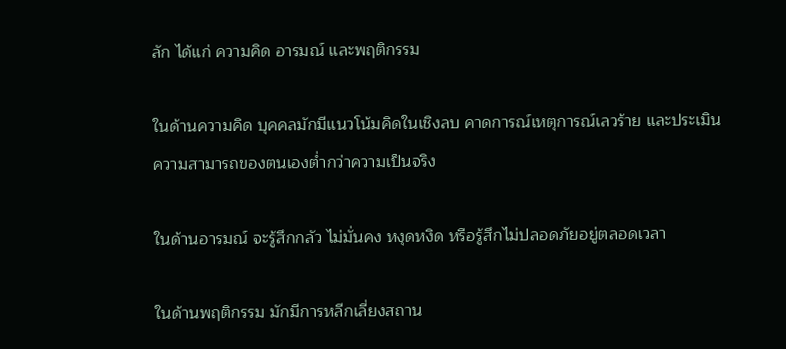ลัก ได้แก่ ความคิด อารมณ์ และพฤติกรรม

ในด้านความคิด บุคคลมักมีแนวโน้มคิดในเชิงลบ คาดการณ์เหตุการณ์เลวร้าย และประเมินความสามารถของตนเองต่ำกว่าความเป็นจริง

ในด้านอารมณ์ จะรู้สึกกลัว ไม่มั่นคง หงุดหงิด หรือรู้สึกไม่ปลอดภัยอยู่ตลอดเวลา

ในด้านพฤติกรรม มักมีการหลีกเลี่ยงสถาน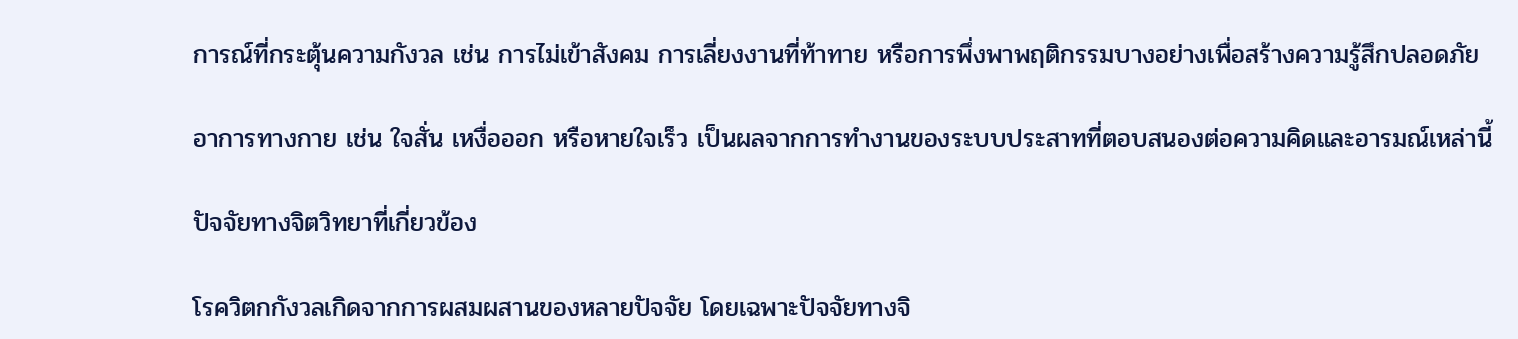การณ์ที่กระตุ้นความกังวล เช่น การไม่เข้าสังคม การเลี่ยงงานที่ท้าทาย หรือการพึ่งพาพฤติกรรมบางอย่างเพื่อสร้างความรู้สึกปลอดภัย

อาการทางกาย เช่น ใจสั่น เหงื่อออก หรือหายใจเร็ว เป็นผลจากการทำงานของระบบประสาทที่ตอบสนองต่อความคิดและอารมณ์เหล่านี้

ปัจจัยทางจิตวิทยาที่เกี่ยวข้อง

โรควิตกกังวลเกิดจากการผสมผสานของหลายปัจจัย โดยเฉพาะปัจจัยทางจิ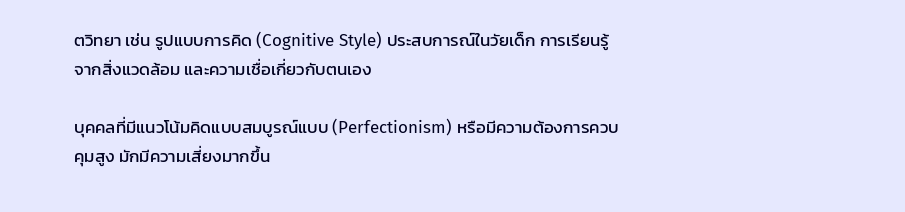ตวิทยา เช่น รูปแบบการคิด (Cognitive Style) ประสบการณ์ในวัยเด็ก การเรียนรู้จากสิ่งแวดล้อม และความเชื่อเกี่ยวกับตนเอง

บุคคลที่มีแนวโน้มคิดแบบสมบูรณ์แบบ (Perfectionism) หรือมีความต้องการควบคุมสูง มักมีความเสี่ยงมากขึ้น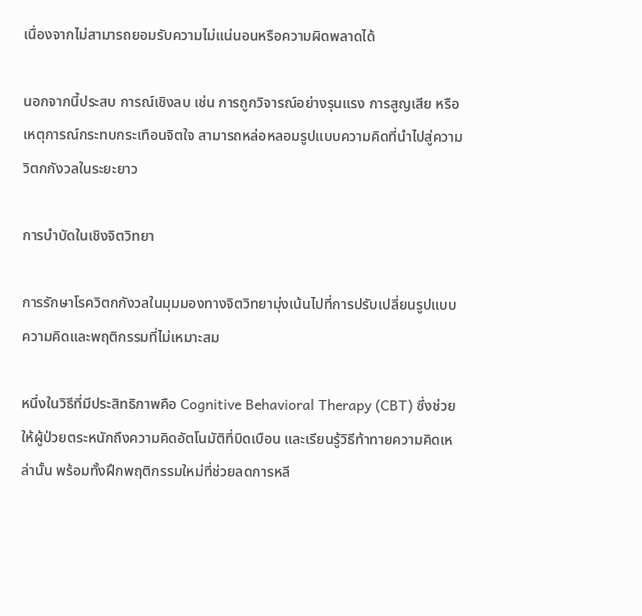เนื่องจากไม่สามารถยอมรับความไม่แน่นอนหรือความผิดพลาดได้

นอกจากนี้ประสบ การณ์เชิงลบ เช่น การถูกวิจารณ์อย่างรุนแรง การสูญเสีย หรือเหตุการณ์กระทบกระเทือนจิตใจ สามารถหล่อหลอมรูปแบบความคิดที่นำไปสู่ความวิตกกังวลในระยะยาว

การบำบัดในเชิงจิตวิทยา

การรักษาโรควิตกกังวลในมุมมองทางจิตวิทยามุ่งเน้นไปที่การปรับเปลี่ยนรูปแบบความคิดและพฤติกรรมที่ไม่เหมาะสม

หนึ่งในวิธีที่มีประสิทธิภาพคือ Cognitive Behavioral Therapy (CBT) ซึ่งช่วยให้ผู้ป่วยตระหนักถึงความคิดอัตโนมัติที่บิดเบือน และเรียนรู้วิธีท้าทายความคิดเหล่านั้น พร้อมทั้งฝึกพฤติกรรมใหม่ที่ช่วยลดการหลี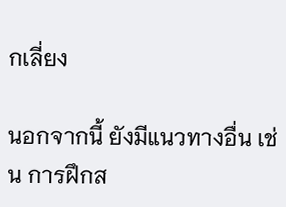กเลี่ยง

นอกจากนี้ ยังมีแนวทางอื่น เช่น การฝึกส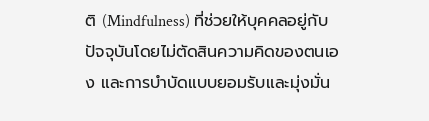ติ (Mindfulness) ที่ช่วยให้บุคคลอยู่กับปัจจุบันโดยไม่ตัดสินความคิดของตนเอง และการบำบัดแบบยอมรับและมุ่งมั่น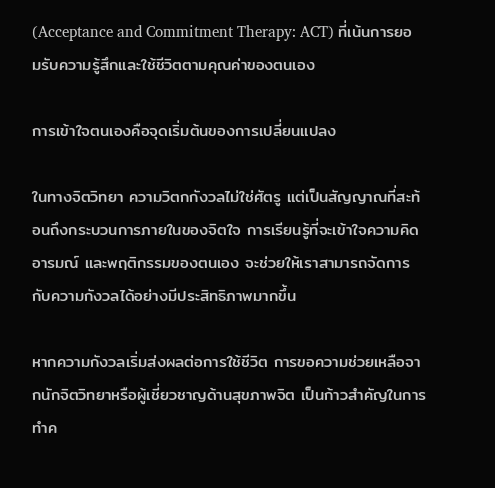(Acceptance and Commitment Therapy: ACT) ที่เน้นการยอมรับความรู้สึกและใช้ชีวิตตามคุณค่าของตนเอง

การเข้าใจตนเองคือจุดเริ่มต้นของการเปลี่ยนแปลง

ในทางจิตวิทยา ความวิตกกังวลไม่ใช่ศัตรู แต่เป็นสัญญาณที่สะท้อนถึงกระบวนการภายในของจิตใจ การเรียนรู้ที่จะเข้าใจความคิด อารมณ์ และพฤติกรรมของตนเอง จะช่วยให้เราสามารถจัดการกับความกังวลได้อย่างมีประสิทธิภาพมากขึ้น

หากความกังวลเริ่มส่งผลต่อการใช้ชีวิต การขอความช่วยเหลือจากนักจิตวิทยาหรือผู้เชี่ยวชาญด้านสุขภาพจิต เป็นก้าวสำคัญในการทำค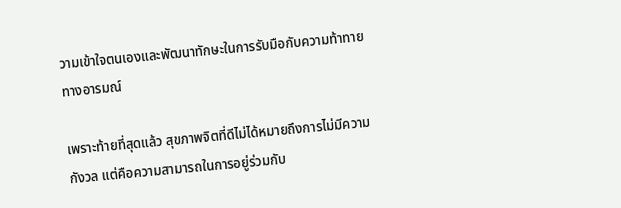วามเข้าใจตนเองและพัฒนาทักษะในการรับมือกับความท้าทายทางอารมณ์

เพราะท้ายที่สุดแล้ว สุขภาพจิตที่ดีไม่ได้หมายถึงการไม่มีความกังวล แต่คือความสามารถในการอยู่ร่วมกับ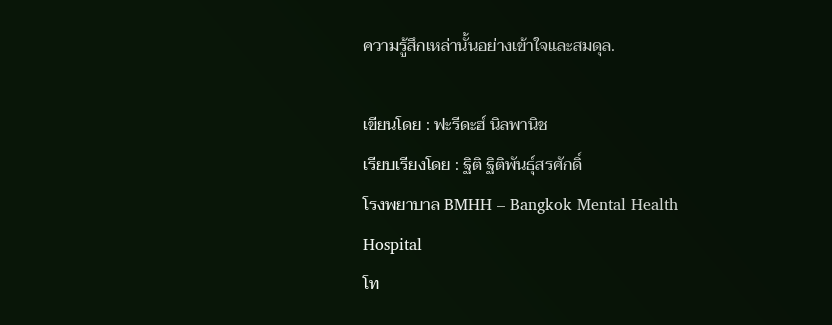ความรู้สึกเหล่านั้นอย่างเข้าใจและสมดุล.

เขียนโดย : ฟะรีดะฮ์ นิลพานิช
เรียบเรียงโดย : ฐิติ ฐิติพันธุ์สรศักดิ์
โรงพยาบาล BMHH – Bangkok Mental Health Hospital
โท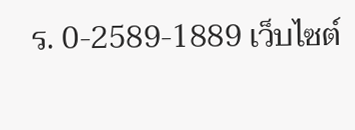ร. 0-2589-1889 เว็บไซต์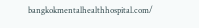bangkokmentalhealthhospital.com/